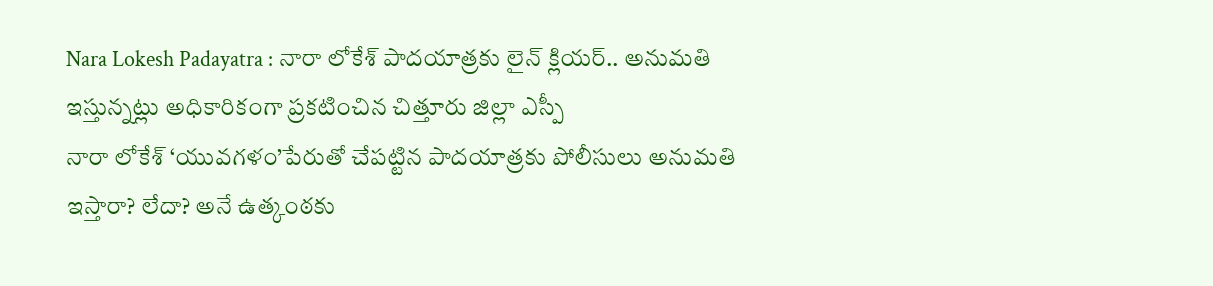Nara Lokesh Padayatra : నారా లోకేశ్ పాదయాత్రకు లైన్ క్లియర్.. అనుమతి ఇస్తున్నట్లు అధికారికంగా ప్రకటించిన చిత్తూరు జిల్లా ఎస్పీ
నారా లోకేశ్ ‘యువగళం’పేరుతో చేపట్టిన పాదయాత్రకు పోలీసులు అనుమతి ఇస్తారా? లేదా? అనే ఉత్కంఠకు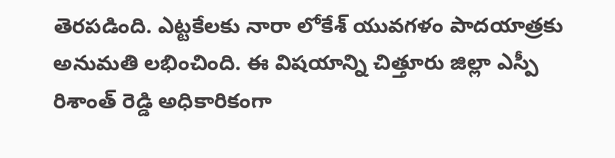తెరపడింది. ఎట్టకేలకు నారా లోకేశ్ యువగళం పాదయాత్రకు అనుమతి లభించింది. ఈ విషయాన్ని చిత్తూరు జిల్లా ఎస్పీ రిశాంత్ రెడ్డి అధికారికంగా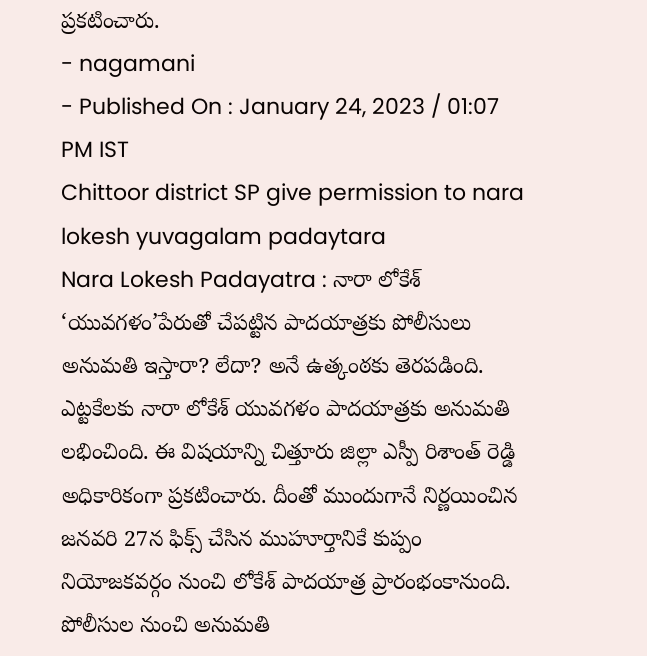ప్రకటించారు.
- nagamani
- Published On : January 24, 2023 / 01:07 PM IST
Chittoor district SP give permission to nara lokesh yuvagalam padaytara
Nara Lokesh Padayatra : నారా లోకేశ్ ‘యువగళం’పేరుతో చేపట్టిన పాదయాత్రకు పోలీసులు అనుమతి ఇస్తారా? లేదా? అనే ఉత్కంఠకు తెరపడింది. ఎట్టకేలకు నారా లోకేశ్ యువగళం పాదయాత్రకు అనుమతి లభించింది. ఈ విషయాన్ని చిత్తూరు జిల్లా ఎస్పీ రిశాంత్ రెడ్డి అధికారికంగా ప్రకటించారు. దీంతో ముందుగానే నిర్ణయించిన జనవరి 27న ఫిక్స్ చేసిన ముహూర్తానికే కుప్పం నియోజకవర్గం నుంచి లోకేశ్ పాదయాత్ర ప్రారంభంకానుంది. పోలీసుల నుంచి అనుమతి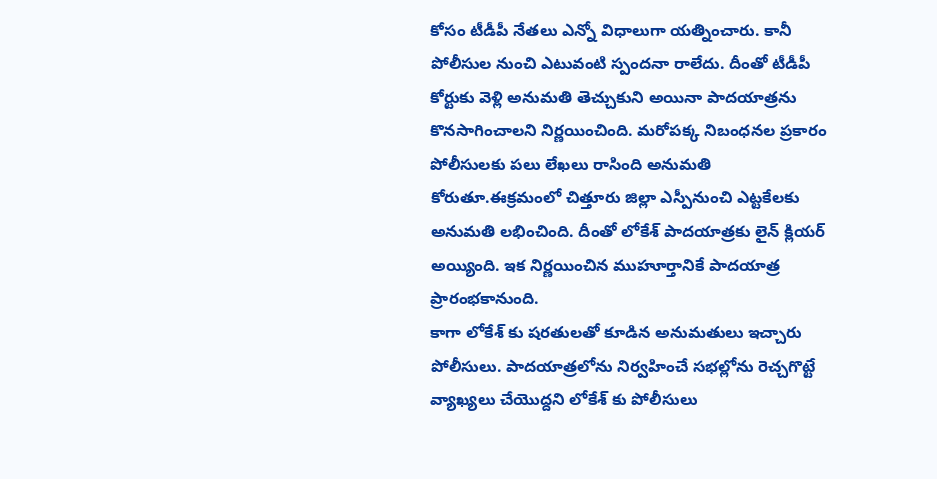కోసం టీడీపీ నేతలు ఎన్నో విధాలుగా యత్నించారు. కానీ పోలీసుల నుంచి ఎటువంటి స్పందనా రాలేదు. దీంతో టీడీపీ కోర్టుకు వెళ్లి అనుమతి తెచ్చుకుని అయినా పాదయాత్రను కొనసాగించాలని నిర్ణయించింది. మరోపక్క నిబంధనల ప్రకారం పోలీసులకు పలు లేఖలు రాసింది అనుమతి కోరుతూ.ఈక్రమంలో చిత్తూరు జిల్లా ఎస్పీనుంచి ఎట్టకేలకు అనుమతి లభించింది. దీంతో లోకేశ్ పాదయాత్రకు లైన్ క్లియర్ అయ్యింది. ఇక నిర్ణయించిన ముహూర్తానికే పాదయాత్ర ప్రారంభకానుంది.
కాగా లోకేశ్ కు షరతులతో కూడిన అనుమతులు ఇచ్చారు పోలీసులు. పాదయాత్రలోను నిర్వహించే సభల్లోను రెచ్చగొట్టే వ్యాఖ్యలు చేయొద్దని లోకేశ్ కు పోలీసులు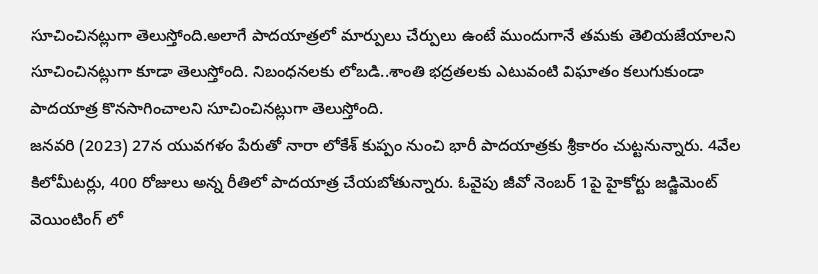సూచించినట్లుగా తెలుస్తోంది.అలాగే పాదయాత్రలో మార్పులు చేర్పులు ఉంటే ముందుగానే తమకు తెలియజేయాలని సూచించినట్లుగా కూడా తెలుస్తోంది. నిబంధనలకు లోబడి..శాంతి భద్రతలకు ఎటువంటి విఘాతం కలుగుకుండా పాదయాత్ర కొనసాగించాలని సూచించినట్లుగా తెలుస్తోంది.
జనవరి (2023) 27న యువగళం పేరుతో నారా లోకేశ్ కుప్పం నుంచి భారీ పాదయాత్రకు శ్రీకారం చుట్టనున్నారు. 4వేల కిలోమీటర్లు, 400 రోజులు అన్న రీతిలో పాదయాత్ర చేయబోతున్నారు. ఓవైపు జీవో నెంబర్ 1పై హైకోర్టు జడ్జిమెంట్ వెయింటింగ్ లో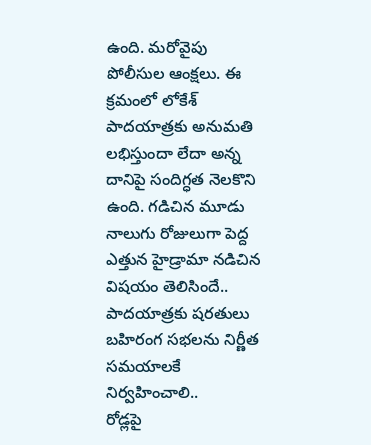ఉంది. మరోవైపు పోలీసుల ఆంక్షలు. ఈ క్రమంలో లోకేశ్ పాదయాత్రకు అనుమతి లభిస్తుందా లేదా అన్న దానిపై సందిగ్ధత నెలకొని ఉంది. గడిచిన మూడు నాలుగు రోజులుగా పెద్ద ఎత్తున హైడ్రామా నడిచిన విషయం తెలిసిందే..
పాదయాత్రకు షరతులు
బహిరంగ సభలను నిర్ణీత సమయాలకే నిర్వహించాలి..
రోడ్లపై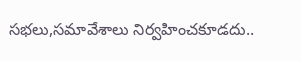సభలు,సమావేశాలు నిర్వహించకూడదు..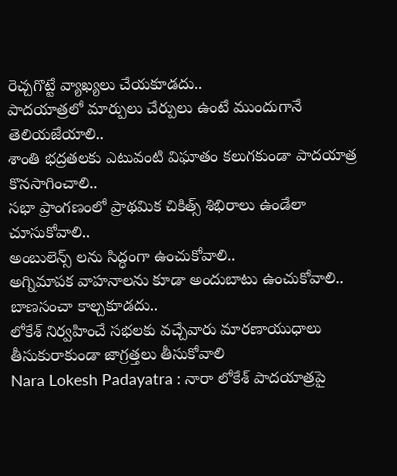రెచ్చగొట్టే వ్యాఖ్యలు చేయకూడదు..
పాదయాత్రలో మార్పులు చేర్పులు ఉంటే ముందుగానే తెలియజేయాలి..
శాంతి భద్రతలకు ఎటువంటి విఘాతం కలుగకుండా పాదయాత్ర కొనసాగించాలి..
సభా ప్రాంగణంలో ప్రాథమిక చికిత్స్ శిభిరాలు ఉండేలా చూసుకోవాలి..
అంబులెన్స్ లను సిద్ధంగా ఉంచుకోవాలి..
అగ్నిమాపక వాహనాలను కూడా అందుబాటు ఉంచుకోవాలి..
బాణసంచా కాల్చకూడదు..
లోకేశ్ నిర్వహించే సభలకు వచ్చేవారు మారణాయుధాలు తీసుకురాకుండా జాగ్రత్తలు తీసుకోవాలి
Nara Lokesh Padayatra : నారా లోకేశ్ పాదయాత్రపై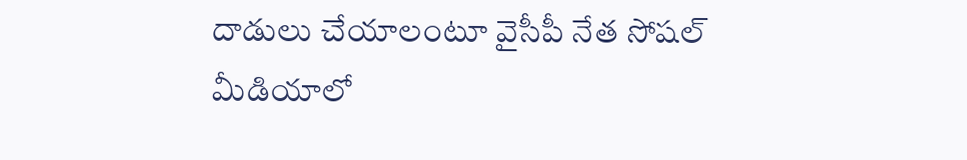దాడులు చేయాలంటూ వైసీపీ నేత సోషల్ మీడియాలో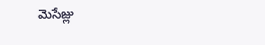మెసేజ్లు